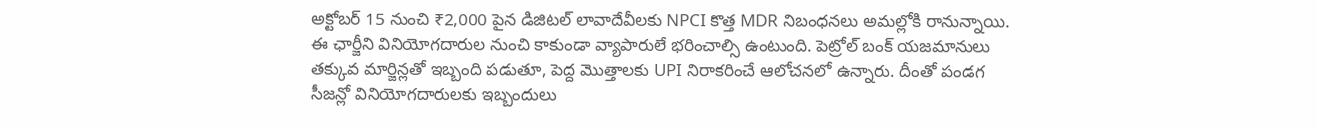అక్టోబర్ 15 నుంచి ₹2,000 పైన డిజిటల్ లావాదేవీలకు NPCI కొత్త MDR నిబంధనలు అమల్లోకి రానున్నాయి. ఈ ఛార్జీని వినియోగదారుల నుంచి కాకుండా వ్యాపారులే భరించాల్సి ఉంటుంది. పెట్రోల్ బంక్ యజమానులు తక్కువ మార్జిన్లతో ఇబ్బంది పడుతూ, పెద్ద మొత్తాలకు UPI నిరాకరించే ఆలోచనలో ఉన్నారు. దీంతో పండగ సీజన్లో వినియోగదారులకు ఇబ్బందులు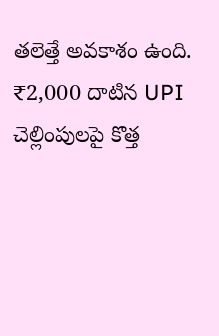తలెత్తే అవకాశం ఉంది.
₹2,000 దాటిన UPI చెల్లింపులపై కొత్త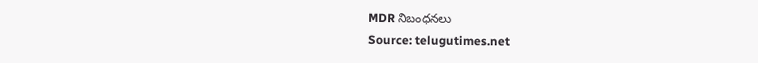MDR నిబంధనలు
Source: telugutimes.net